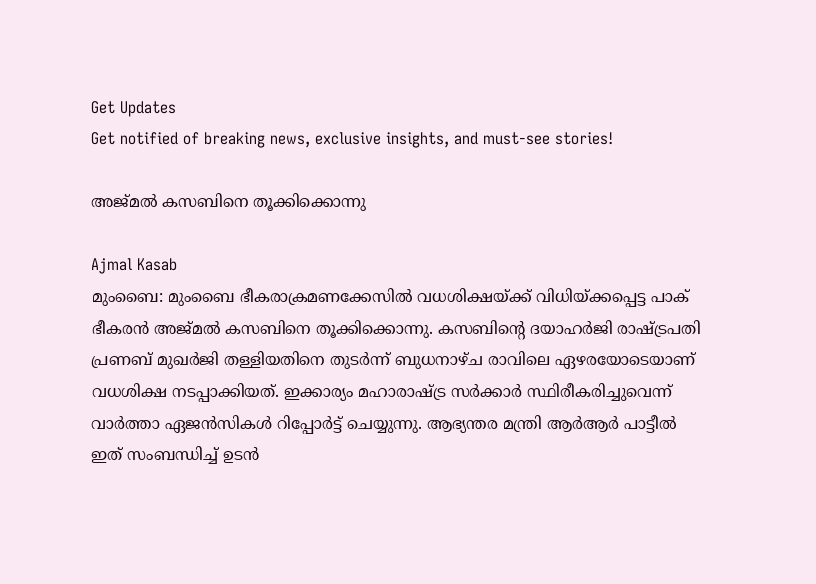Get Updates
Get notified of breaking news, exclusive insights, and must-see stories!

അജ്മല്‍ കസബിനെ തൂക്കിക്കൊന്നു

Ajmal Kasab
മുംബൈ: മുംബൈ ഭീകരാക്രമണക്കേസില്‍ വധശിക്ഷയ്ക്ക് വിധിയ്ക്കപ്പെട്ട പാക് ഭീകരന്‍ അജ്മല്‍ കസബിനെ തൂക്കിക്കൊന്നു. കസബിന്റെ ദയാഹര്‍ജി രാഷ്ട്രപതി പ്രണബ് മുഖര്‍ജി തള്ളിയതിനെ തുടര്‍ന്ന് ബുധനാഴ്ച രാവിലെ ഏഴരയോടെയാണ് വധശിക്ഷ നടപ്പാക്കിയത്. ഇക്കാര്യം മഹാരാഷ്ട്ര സര്‍ക്കാര്‍ സ്ഥിരീകരിച്ചുവെന്ന് വാര്‍ത്താ ഏജന്‍സികള്‍ റിപ്പോര്‍ട്ട് ചെയ്യുന്നു. ആഭ്യന്തര മന്ത്രി ആര്‍ആര്‍ പാട്ടീല്‍ ഇത് സംബന്ധിച്ച് ഉടന്‍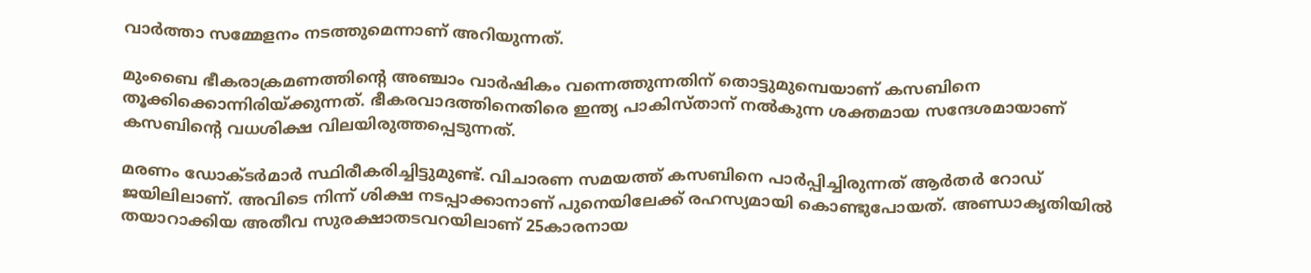വാര്‍ത്താ സമ്മേളനം നടത്തുമെന്നാണ് അറിയുന്നത്.

മുംബൈ ഭീകരാക്രമണത്തിന്റെ അഞ്ചാം വാര്‍ഷികം വന്നെത്തുന്നതിന് തൊട്ടുമുമ്പെയാണ് കസബിനെ തൂക്കിക്കൊന്നിരിയ്ക്കുന്നത്. ഭീകരവാദത്തിനെതിരെ ഇന്ത്യ പാകിസ്താന് നല്‍കുന്ന ശക്തമായ സന്ദേശമായാണ് കസബിന്റെ വധശിക്ഷ വിലയിരുത്തപ്പെടുന്നത്.

മരണം ഡോക്ടര്‍മാര്‍ സ്ഥിരീകരിച്ചിട്ടുമുണ്ട്. വിചാരണ സമയത്ത് കസബിനെ പാര്‍പ്പിച്ചിരുന്നത് ആര്‍തര്‍ റോഡ് ജയിലിലാണ്. അവിടെ നിന്ന് ശിക്ഷ നടപ്പാക്കാനാണ് പുനെയിലേക്ക് രഹസ്യമായി കൊണ്ടുപോയത്. അണ്ഡാകൃതിയില്‍ തയാറാക്കിയ അതീവ സുരക്ഷാതടവറയിലാണ് 25കാരനായ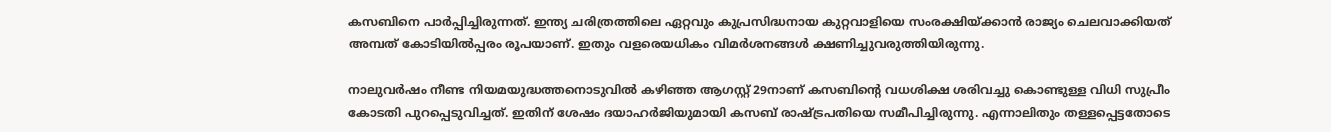കസബിനെ പാര്‍പ്പിച്ചിരുന്നത്. ഇന്ത്യ ചരിത്രത്തിലെ ഏറ്റവും കുപ്രസിദ്ധനായ കുറ്റവാളിയെ സംരക്ഷിയ്ക്കാന്‍ രാജ്യം ചെലവാക്കിയത് അമ്പത് കോടിയില്‍പ്പരം രൂപയാണ്. ഇതും വളരെയധികം വിമര്‍ശനങ്ങള്‍ ക്ഷണിച്ചുവരുത്തിയിരുന്നു.

നാലുവര്‍ഷം നീണ്ട നിയമയുദ്ധത്തനൊടുവില്‍ കഴിഞ്ഞ ആഗസ്റ്റ് 29നാണ് കസബിന്റെ വധശിക്ഷ ശരിവച്ചു കൊണ്ടുള്ള വിധി സുപ്രീം കോടതി പുറപ്പെടുവിച്ചത്. ഇതിന് ശേഷം ദയാഹര്‍ജിയുമായി കസബ് രാഷ്ട്രപതിയെ സമീപിച്ചിരുന്നു. എന്നാലിതും തള്ളപ്പെട്ടതോടെ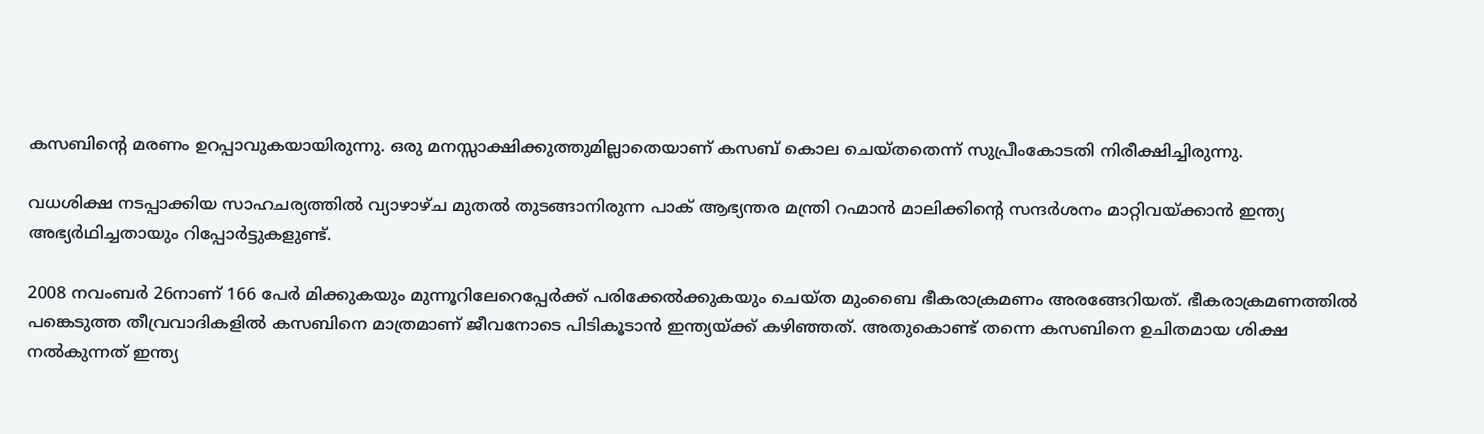കസബിന്റെ മരണം ഉറപ്പാവുകയായിരുന്നു. ഒരു മനസ്സാക്ഷിക്കുത്തുമില്ലാതെയാണ് കസബ് കൊല ചെയ്തതെന്ന് സുപ്രീംകോടതി നിരീക്ഷിച്ചിരുന്നു.

വധശിക്ഷ നടപ്പാക്കിയ സാഹചര്യത്തില്‍ വ്യാഴാഴ്ച മുതല്‍ തുടങ്ങാനിരുന്ന പാക് ആഭ്യന്തര മന്ത്രി റഹ്മാന്‍ മാലിക്കിന്റെ സന്ദര്‍ശനം മാറ്റിവയ്ക്കാന്‍ ഇന്ത്യ അഭ്യര്‍ഥിച്ചതായും റിപ്പോര്‍ട്ടുകളുണ്ട്.

2008 നവംബര്‍ 26നാണ് 166 പേര്‍ മിക്കുകയും മുന്നൂറിലേറെപ്പേര്‍ക്ക് പരിക്കേല്‍ക്കുകയും ചെയ്ത മുംബൈ ഭീകരാക്രമണം അരങ്ങേറിയത്. ഭീകരാക്രമണത്തില്‍ പങ്കെടുത്ത തീവ്രവാദികളില്‍ കസബിനെ മാത്രമാണ് ജീവനോടെ പിടികൂടാന്‍ ഇന്ത്യയ്ക്ക് കഴിഞ്ഞത്. അതുകൊണ്ട് തന്നെ കസബിനെ ഉചിതമായ ശിക്ഷ നല്‍കുന്നത് ഇന്ത്യ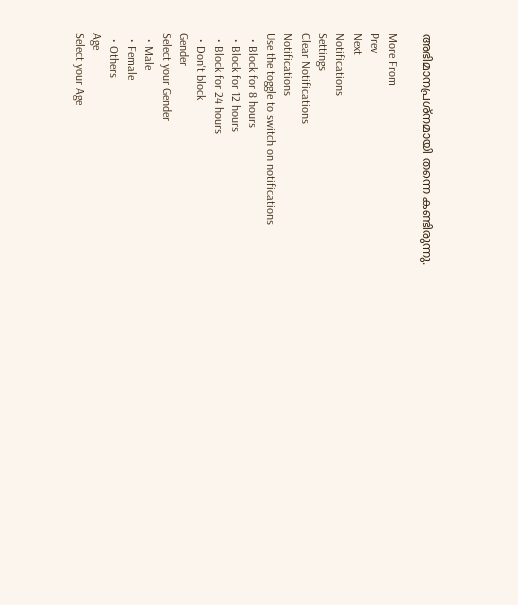അഭിമാനപ്രശ്‌നമായി തന്നെ കണ്ടിരുന്നു.

More From
Prev
Next
Notifications
Settings
Clear Notifications
Notifications
Use the toggle to switch on notifications
  • Block for 8 hours
  • Block for 12 hours
  • Block for 24 hours
  • Don't block
Gender
Select your Gender
  • Male
  • Female
  • Others
Age
Select your Age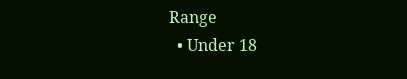Range
  • Under 18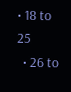• 18 to 25
  • 26 to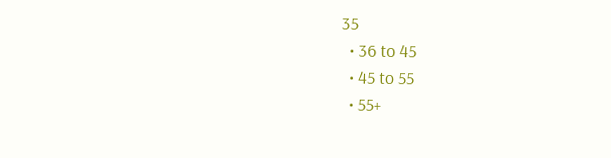35
  • 36 to 45
  • 45 to 55
  • 55+